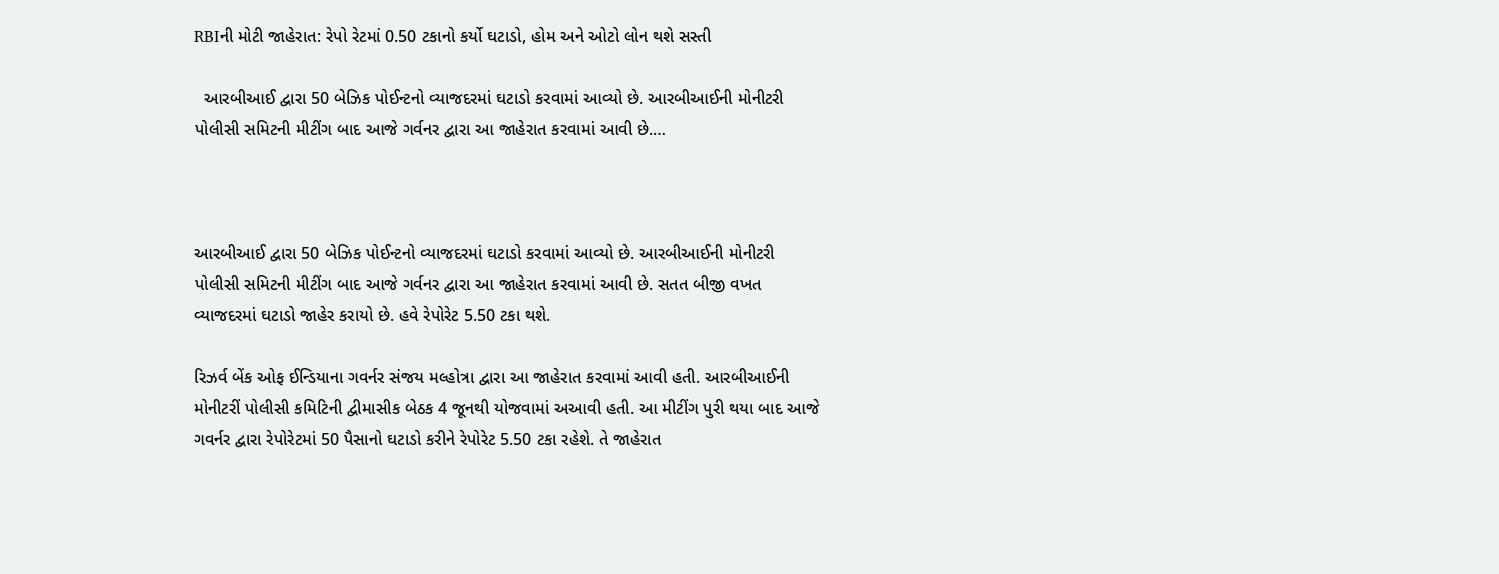RBIની મોટી જાહેરાત: રેપો રેટમાં 0.50 ટકાનો કર્યો ઘટાડો, હોમ અને ઓટો લોન થશે સસ્તી

  આરબીઆઈ દ્વારા 50 બેઝિક પોઈન્ટનો વ્યાજદરમાં ઘટાડો કરવામાં આવ્યો છે. આરબીઆઈની મોનીટરી પોલીસી સમિટની મીટીંગ બાદ આજે ગર્વનર દ્વારા આ જાહેરાત કરવામાં આવી છે.…



આરબીઆઈ દ્વારા 50 બેઝિક પોઈન્ટનો વ્યાજદરમાં ઘટાડો કરવામાં આવ્યો છે. આરબીઆઈની મોનીટરી પોલીસી સમિટની મીટીંગ બાદ આજે ગર્વનર દ્વારા આ જાહેરાત કરવામાં આવી છે. સતત બીજી વખત વ્યાજદરમાં ઘટાડો જાહેર કરાયો છે. હવે રેપોરેટ 5.50 ટકા થશે.

રિઝર્વ બેંક ઓફ ઈન્ડિયાના ગવર્નર સંજય મલ્હોત્રા દ્વારા આ જાહેરાત કરવામાં આવી હતી. આરબીઆઈની મોનીટરીં પોલીસી કમિટિની દ્વીમાસીક બેઠક 4 જૂનથી યોજવામાં અઆવી હતી. આ મીટીંગ પુરી થયા બાદ આજે ગવર્નર દ્વારા રેપોરેટમાં 50 પૈસાનો ઘટાડો કરીને રેપોરેટ 5.50 ટકા રહેશે. તે જાહેરાત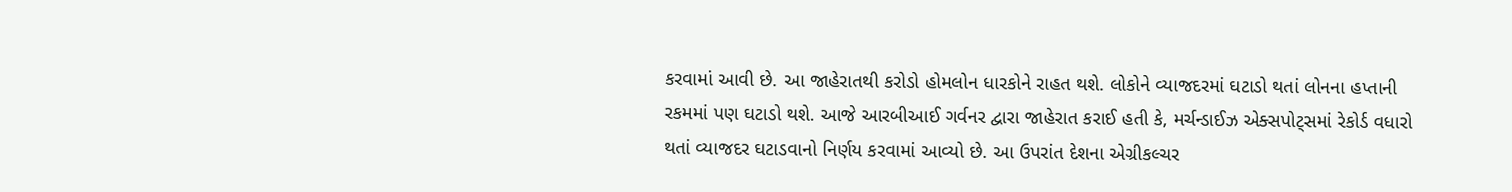કરવામાં આવી છે. આ જાહેરાતથી કરોડો હોમલોન ધારકોને રાહત થશે. લોકોને વ્યાજદરમાં ઘટાડો થતાં લોનના હપ્તાની રકમમાં પણ ઘટાડો થશે. આજે આરબીઆઈ ગર્વનર દ્વારા જાહેરાત કરાઈ હતી કે, મર્ચન્ડાઈઝ એક્સપોટ્સમાં રેકોર્ડ વધારો થતાં વ્યાજદર ઘટાડવાનો નિર્ણય કરવામાં આવ્યો છે. આ ઉપરાંત દેશના એગ્રીકલ્ચર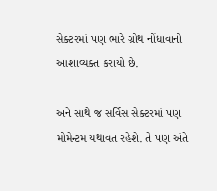સેક્ટરમાં પણ ભારે ગ્રોથ નોંધાવાનો આશાવ્યક્ત કરાયો છે.

અને સાથે જ સર્વિસ સેક્ટરમાં પણ મોમેન્ટમ યથાવત રહેશે. તે પણ અંતે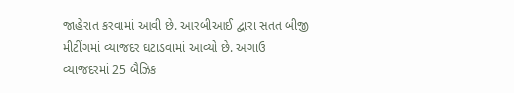જાહેરાત કરવામાં આવી છે. આરબીઆઈ દ્વારા સતત બીજી મીટીંગમાં વ્યાજદર ઘટાડવામાં આવ્યો છે. અગાઉ વ્યાજદરમાં 25 બૈઝિક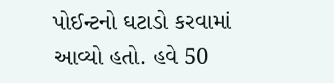પોઈન્ટનો ઘટાડો કરવામાં આવ્યો હતો. હવે 50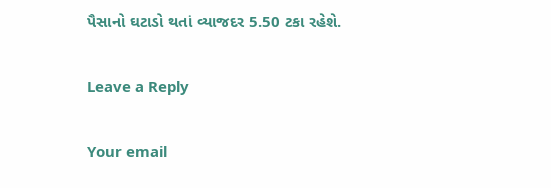પૈસાનો ઘટાડો થતાં વ્યાજદર 5.50 ટકા રહેશે.

Leave a Reply

Your email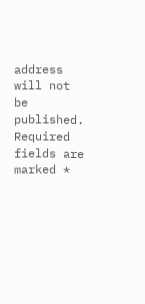address will not be published. Required fields are marked *